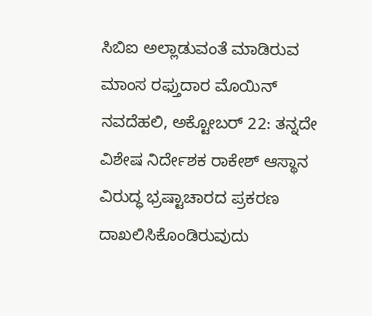ಸಿಬಿಐ ಅಲ್ಲಾಡುವಂತೆ ಮಾಡಿರುವ ಮಾಂಸ ರಫ್ತುದಾರ ಮೊಯಿನ್
ನವದೆಹಲಿ, ಅಕ್ಟೋಬರ್ 22: ತನ್ನದೇ ವಿಶೇಷ ನಿರ್ದೇಶಕ ರಾಕೇಶ್ ಆಸ್ಥಾನ ವಿರುದ್ಧ ಭ್ರಷ್ಟಾಚಾರದ ಪ್ರಕರಣ ದಾಖಲಿಸಿಕೊಂಡಿರುವುದು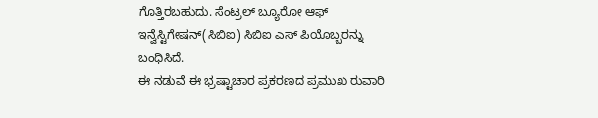ಗೊತ್ತಿರಬಹುದು. ಸೆಂಟ್ರಲ್ ಬ್ಯೂರೋ ಆಫ್ ಇನ್ವೆಸ್ಟಿಗೇಷನ್(ಸಿಬಿಐ) ಸಿಬಿಐ ಎಸ್ ಪಿಯೊಬ್ಬರನ್ನು ಬಂಧಿಸಿದೆ.
ಈ ನಡುವೆ ಈ ಭ್ರಷ್ಟಾಚಾರ ಪ್ರಕರಣದ ಪ್ರಮುಖ ರುವಾರಿ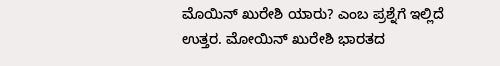ಮೊಯಿನ್ ಖುರೇಶಿ ಯಾರು? ಎಂಬ ಪ್ರಶ್ನೆಗೆ ಇಲ್ಲಿದೆ ಉತ್ತರ. ಮೋಯಿನ್ ಖುರೇಶಿ ಭಾರತದ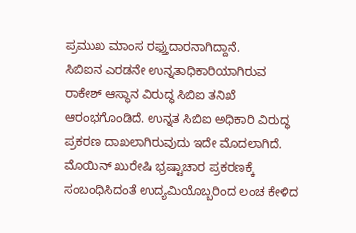ಪ್ರಮುಖ ಮಾಂಸ ರಫ್ತುದಾರನಾಗಿದ್ದಾನೆ.
ಸಿಬಿಐನ ಎರಡನೇ ಉನ್ನತಾಧಿಕಾರಿಯಾಗಿರುವ ರಾಕೇಶ್ ಆಸ್ಥಾನ ವಿರುದ್ಧ ಸಿಬಿಐ ತನಿಖೆ ಆರಂಭಗೊಂಡಿದೆ. ಉನ್ನತ ಸಿಬಿಐ ಅಧಿಕಾರಿ ವಿರುದ್ಧ ಪ್ರಕರಣ ದಾಖಲಾಗಿರುವುದು ಇದೇ ಮೊದಲಾಗಿದೆ.
ಮೊಯಿನ್ ಖುರೇಷಿ ಭ್ರಷ್ಟಾಚಾರ ಪ್ರಕರಣಕ್ಕೆ ಸಂಬಂಧಿಸಿದಂತೆ ಉದ್ಯಮಿಯೊಬ್ಬರಿಂದ ಲಂಚ ಕೇಳಿದ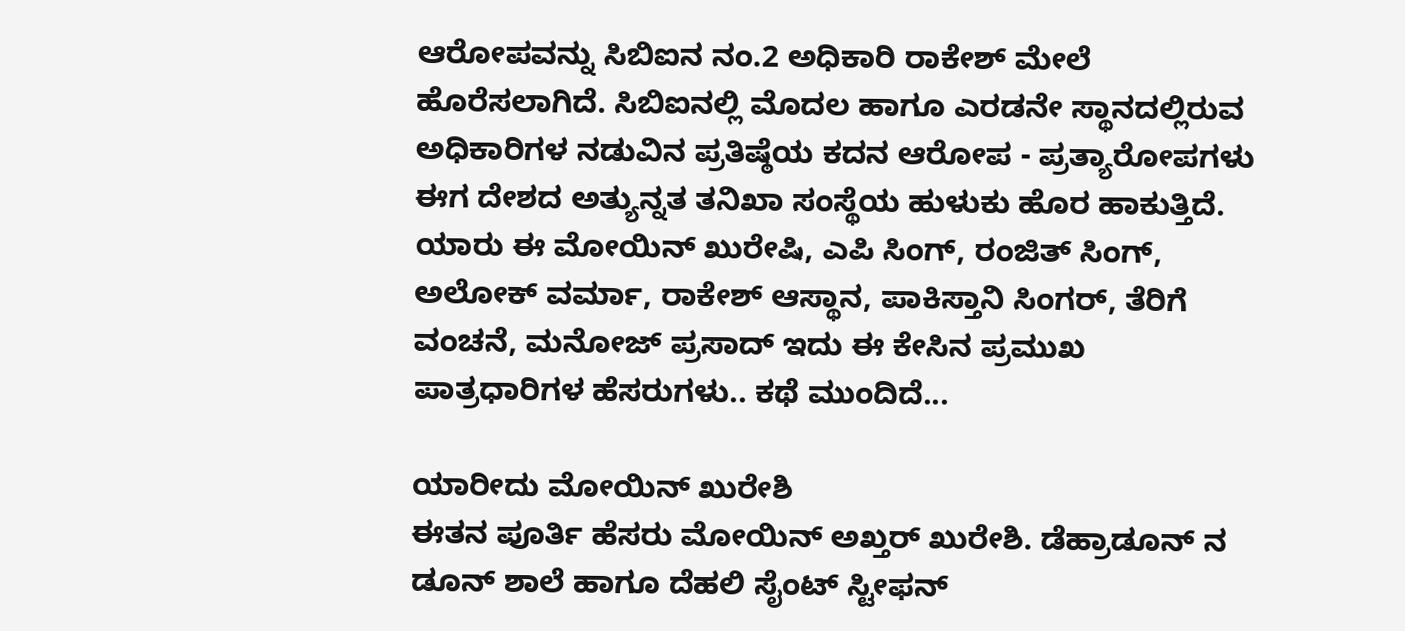ಆರೋಪವನ್ನು ಸಿಬಿಐನ ನಂ.2 ಅಧಿಕಾರಿ ರಾಕೇಶ್ ಮೇಲೆ ಹೊರೆಸಲಾಗಿದೆ. ಸಿಬಿಐನಲ್ಲಿ ಮೊದಲ ಹಾಗೂ ಎರಡನೇ ಸ್ಥಾನದಲ್ಲಿರುವ ಅಧಿಕಾರಿಗಳ ನಡುವಿನ ಪ್ರತಿಷ್ಠೆಯ ಕದನ ಆರೋಪ - ಪ್ರತ್ಯಾರೋಪಗಳು ಈಗ ದೇಶದ ಅತ್ಯುನ್ನತ ತನಿಖಾ ಸಂಸ್ಥೆಯ ಹುಳುಕು ಹೊರ ಹಾಕುತ್ತಿದೆ.
ಯಾರು ಈ ಮೋಯಿನ್ ಖುರೇಷಿ, ಎಪಿ ಸಿಂಗ್, ರಂಜಿತ್ ಸಿಂಗ್, ಅಲೋಕ್ ವರ್ಮಾ, ರಾಕೇಶ್ ಆಸ್ಥಾನ, ಪಾಕಿಸ್ತಾನಿ ಸಿಂಗರ್, ತೆರಿಗೆ ವಂಚನೆ, ಮನೋಜ್ ಪ್ರಸಾದ್ ಇದು ಈ ಕೇಸಿನ ಪ್ರಮುಖ ಪಾತ್ರಧಾರಿಗಳ ಹೆಸರುಗಳು.. ಕಥೆ ಮುಂದಿದೆ...

ಯಾರೀದು ಮೋಯಿನ್ ಖುರೇಶಿ
ಈತನ ಪೂರ್ತಿ ಹೆಸರು ಮೋಯಿನ್ ಅಖ್ತರ್ ಖುರೇಶಿ. ಡೆಹ್ರಾಡೂನ್ ನ ಡೂನ್ ಶಾಲೆ ಹಾಗೂ ದೆಹಲಿ ಸೈಂಟ್ ಸ್ಟೀಫನ್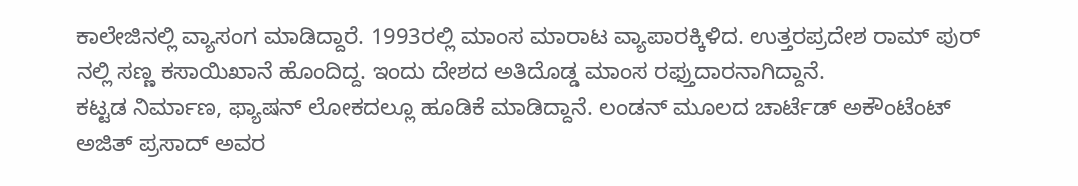ಕಾಲೇಜಿನಲ್ಲಿ ವ್ಯಾಸಂಗ ಮಾಡಿದ್ದಾರೆ. 1993ರಲ್ಲಿ ಮಾಂಸ ಮಾರಾಟ ವ್ಯಾಪಾರಕ್ಕಿಳಿದ. ಉತ್ತರಪ್ರದೇಶ ರಾಮ್ ಪುರ್ ನಲ್ಲಿ ಸಣ್ಣ ಕಸಾಯಿಖಾನೆ ಹೊಂದಿದ್ದ. ಇಂದು ದೇಶದ ಅತಿದೊಡ್ಡ ಮಾಂಸ ರಫ್ತುದಾರನಾಗಿದ್ದಾನೆ.
ಕಟ್ಟಡ ನಿರ್ಮಾಣ, ಫ್ಯಾಷನ್ ಲೋಕದಲ್ಲೂ ಹೂಡಿಕೆ ಮಾಡಿದ್ದಾನೆ. ಲಂಡನ್ ಮೂಲದ ಚಾರ್ಟೆಡ್ ಅಕೌಂಟೆಂಟ್ ಅಜಿತ್ ಪ್ರಸಾದ್ ಅವರ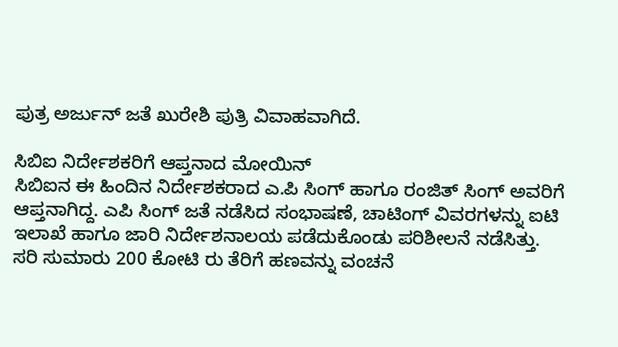ಪುತ್ರ ಅರ್ಜುನ್ ಜತೆ ಖುರೇಶಿ ಪುತ್ರಿ ವಿವಾಹವಾಗಿದೆ.

ಸಿಬಿಐ ನಿರ್ದೇಶಕರಿಗೆ ಆಪ್ತನಾದ ಮೋಯಿನ್
ಸಿಬಿಐನ ಈ ಹಿಂದಿನ ನಿರ್ದೇಶಕರಾದ ಎ.ಪಿ ಸಿಂಗ್ ಹಾಗೂ ರಂಜಿತ್ ಸಿಂಗ್ ಅವರಿಗೆ ಆಪ್ತನಾಗಿದ್ದ. ಎಪಿ ಸಿಂಗ್ ಜತೆ ನಡೆಸಿದ ಸಂಭಾಷಣೆ, ಚಾಟಿಂಗ್ ವಿವರಗಳನ್ನು ಐಟಿ ಇಲಾಖೆ ಹಾಗೂ ಜಾರಿ ನಿರ್ದೇಶನಾಲಯ ಪಡೆದುಕೊಂಡು ಪರಿಶೀಲನೆ ನಡೆಸಿತ್ತು.
ಸರಿ ಸುಮಾರು 200 ಕೋಟಿ ರು ತೆರಿಗೆ ಹಣವನ್ನು ವಂಚನೆ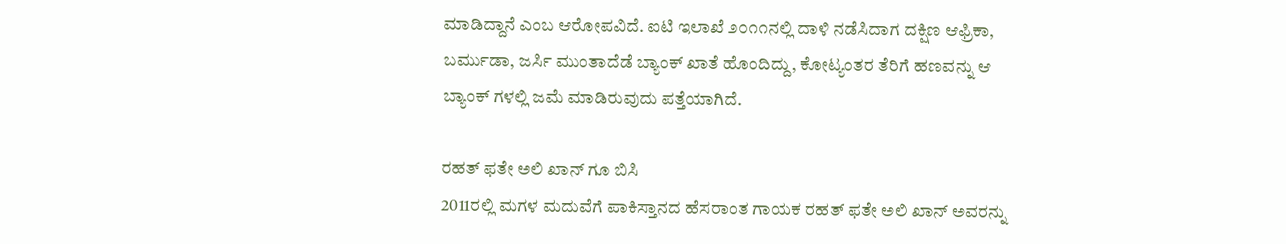ಮಾಡಿದ್ದಾನೆ ಎಂಬ ಆರೋಪವಿದೆ. ಐಟಿ ಇಲಾಖೆ ೨೦೧೧ನಲ್ಲಿ ದಾಳಿ ನಡೆಸಿದಾಗ ದಕ್ಷಿಣ ಆಫ್ರಿಕಾ, ಬರ್ಮುಡಾ, ಜರ್ಸಿ ಮುಂತಾದೆಡೆ ಬ್ಯಾಂಕ್ ಖಾತೆ ಹೊಂದಿದ್ದು, ಕೋಟ್ಯಂತರ ತೆರಿಗೆ ಹಣವನ್ನು ಆ ಬ್ಯಾಂಕ್ ಗಳಲ್ಲಿ ಜಮೆ ಮಾಡಿರುವುದು ಪತ್ತೆಯಾಗಿದೆ.

ರಹತ್ ಫತೇ ಅಲಿ ಖಾನ್ ಗೂ ಬಿಸಿ
2011ರಲ್ಲಿ ಮಗಳ ಮದುವೆಗೆ ಪಾಕಿಸ್ತಾನದ ಹೆಸರಾಂತ ಗಾಯಕ ರಹತ್ ಫತೇ ಅಲಿ ಖಾನ್ ಅವರನ್ನು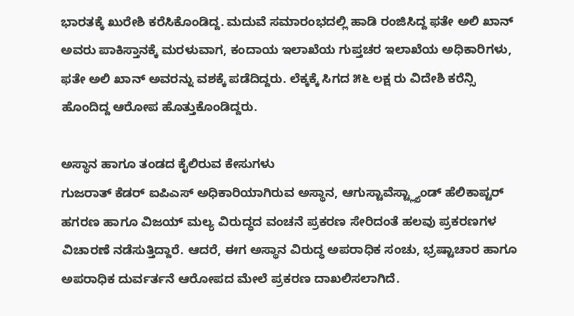ಭಾರತಕ್ಕೆ ಖುರೇಶಿ ಕರೆಸಿಕೊಂಡಿದ್ದ. ಮದುವೆ ಸಮಾರಂಭದಲ್ಲಿ ಹಾಡಿ ರಂಜಿಸಿದ್ದ ಫತೇ ಅಲಿ ಖಾನ್ ಅವರು ಪಾಕಿಸ್ತಾನಕ್ಕೆ ಮರಳುವಾಗ, ಕಂದಾಯ ಇಲಾಖೆಯ ಗುಪ್ತಚರ ಇಲಾಖೆಯ ಅಧಿಕಾರಿಗಳು, ಫತೇ ಅಲಿ ಖಾನ್ ಅವರನ್ನು ವಶಕ್ಕೆ ಪಡೆದಿದ್ದರು. ಲೆಕ್ಕಕ್ಕೆ ಸಿಗದ ೫೬ ಲಕ್ಷ ರು ವಿದೇಶಿ ಕರೆನ್ಸಿ ಹೊಂದಿದ್ದ ಆರೋಪ ಹೊತ್ತುಕೊಂಡಿದ್ದರು.

ಅಸ್ಥಾನ ಹಾಗೂ ತಂಡದ ಕೈಲಿರುವ ಕೇಸುಗಳು
ಗುಜರಾತ್ ಕೆಡರ್ ಐಪಿಎಸ್ ಅಧಿಕಾರಿಯಾಗಿರುವ ಅಸ್ಥಾನ, ಆಗುಸ್ಟಾವೆಸ್ಟ್ಲ್ಯಾಂಡ್ ಹೆಲಿಕಾಪ್ಟರ್ ಹಗರಣ ಹಾಗೂ ವಿಜಯ್ ಮಲ್ಯ ವಿರುದ್ಧದ ವಂಚನೆ ಪ್ರಕರಣ ಸೇರಿದಂತೆ ಹಲವು ಪ್ರಕರಣಗಳ ವಿಚಾರಣೆ ನಡೆಸುತ್ತಿದ್ದಾರೆ. ಆದರೆ, ಈಗ ಅಸ್ಥಾನ ವಿರುದ್ಧ ಅಪರಾಧಿಕ ಸಂಚು, ಭ್ರಷ್ಟಾಚಾರ ಹಾಗೂ ಅಪರಾಧಿಕ ದುರ್ವರ್ತನೆ ಆರೋಪದ ಮೇಲೆ ಪ್ರಕರಣ ದಾಖಲಿಸಲಾಗಿದೆ.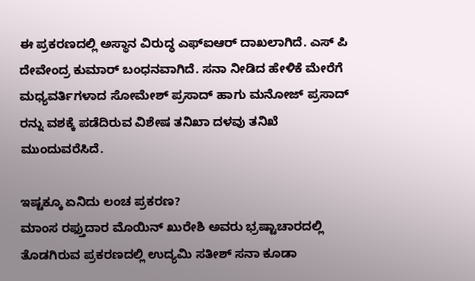ಈ ಪ್ರಕರಣದಲ್ಲಿ ಅಸ್ಥಾನ ವಿರುದ್ಧ ಎಫ್ಐಆರ್ ದಾಖಲಾಗಿದೆ. ಎಸ್ ಪಿ ದೇವೇಂದ್ರ ಕುಮಾರ್ ಬಂಧನವಾಗಿದೆ. ಸನಾ ನೀಡಿದ ಹೇಳಿಕೆ ಮೇರೆಗೆ ಮಧ್ಯವರ್ತಿಗಳಾದ ಸೋಮೇಶ್ ಪ್ರಸಾದ್ ಹಾಗು ಮನೋಜ್ ಪ್ರಸಾದ್ ರನ್ನು ವಶಕ್ಕೆ ಪಡೆದಿರುವ ವಿಶೇಷ ತನಿಖಾ ದಳವು ತನಿಖೆ ಮುಂದುವರೆಸಿದೆ.

ಇಷ್ಟಕ್ಕೂ ಏನಿದು ಲಂಚ ಪ್ರಕರಣ?
ಮಾಂಸ ರಫ್ತುದಾರ ಮೊಯಿನ್ ಖುರೇಶಿ ಅವರು ಭ್ರಷ್ಟಾಚಾರದಲ್ಲಿ ತೊಡಗಿರುವ ಪ್ರಕರಣದಲ್ಲಿ ಉದ್ಯಮಿ ಸತೀಶ್ ಸನಾ ಕೂಡಾ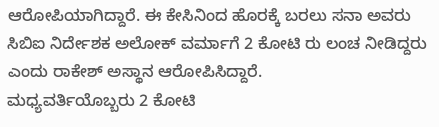ಆರೋಪಿಯಾಗಿದ್ದಾರೆ. ಈ ಕೇಸಿನಿಂದ ಹೊರಕ್ಕೆ ಬರಲು ಸನಾ ಅವರು ಸಿಬಿಐ ನಿರ್ದೇಶಕ ಅಲೋಕ್ ವರ್ಮಾಗೆ 2 ಕೋಟಿ ರು ಲಂಚ ನೀಡಿದ್ದರು ಎಂದು ರಾಕೇಶ್ ಅಸ್ಥಾನ ಆರೋಪಿಸಿದ್ದಾರೆ.
ಮಧ್ಯವರ್ತಿಯೊಬ್ಬರು 2 ಕೋಟಿ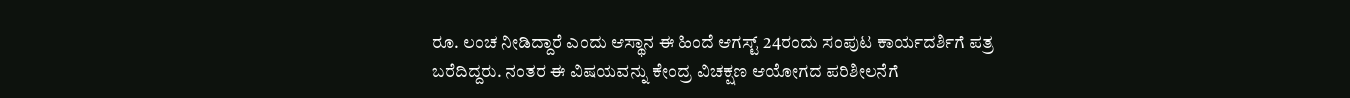ರೂ. ಲಂಚ ನೀಡಿದ್ದಾರೆ ಎಂದು ಆಸ್ಥಾನ ಈ ಹಿಂದೆ ಆಗಸ್ಟ್ 24ರಂದು ಸಂಪುಟ ಕಾರ್ಯದರ್ಶಿಗೆ ಪತ್ರ ಬರೆದಿದ್ದರು. ನಂತರ ಈ ವಿಷಯವನ್ನು ಕೇಂದ್ರ ವಿಚಕ್ಷಣ ಆಯೋಗದ ಪರಿಶೀಲನೆಗೆ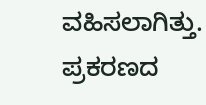ವಹಿಸಲಾಗಿತ್ತು. ಪ್ರಕರಣದ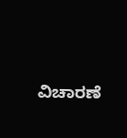ವಿಚಾರಣೆ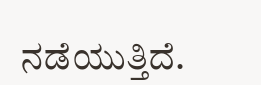ನಡೆಯುತ್ತಿದೆ.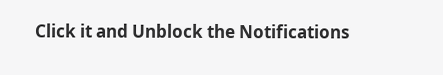Click it and Unblock the Notifications